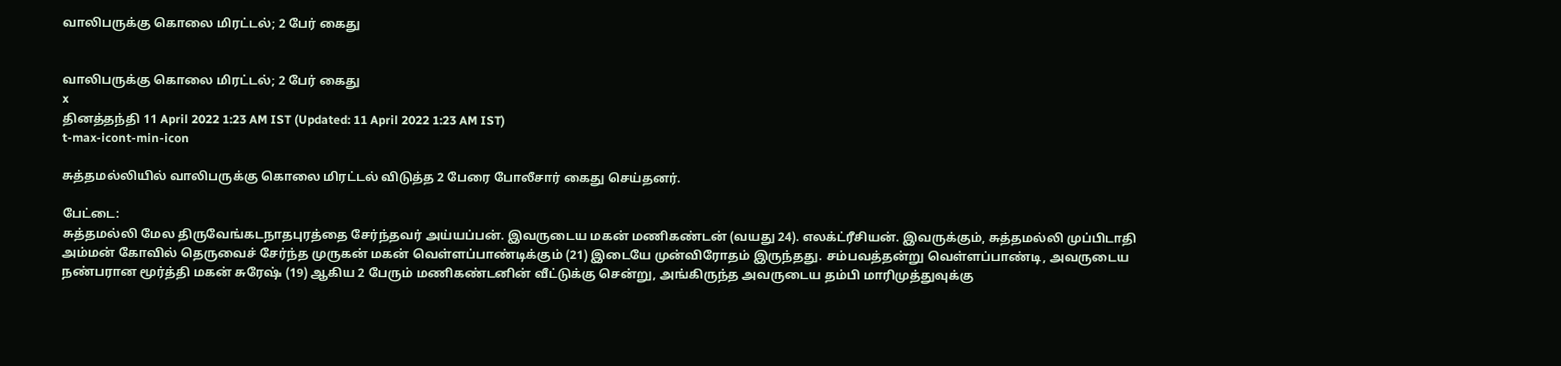வாலிபருக்கு கொலை மிரட்டல்; 2 பேர் கைது


வாலிபருக்கு கொலை மிரட்டல்; 2 பேர் கைது
x
தினத்தந்தி 11 April 2022 1:23 AM IST (Updated: 11 April 2022 1:23 AM IST)
t-max-icont-min-icon

சுத்தமல்லியில் வாலிபருக்கு கொலை மிரட்டல் விடுத்த 2 பேரை போலீசார் கைது செய்தனர்.

பேட்டை:
சுத்தமல்லி மேல திருவேங்கடநாதபுரத்தை சேர்ந்தவர் அய்யப்பன். இவருடைய மகன் மணிகண்டன் (வயது 24). எலக்ட்ரீசியன். இவருக்கும், சுத்தமல்லி முப்பிடாதி அம்மன் கோவில் தெருவைச் சேர்ந்த முருகன் மகன் வெள்ளப்பாண்டிக்கும் (21) இடையே முன்விரோதம் இருந்தது. சம்பவத்தன்று வெள்ளப்பாண்டி, அவருடைய நண்பரான மூர்த்தி மகன் சுரேஷ் (19) ஆகிய 2 பேரும் மணிகண்டனின் வீட்டுக்கு சென்று, அங்கிருந்த அவருடைய தம்பி மாரிமுத்துவுக்கு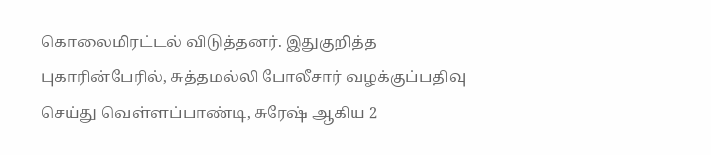கொலைமிரட்டல் விடுத்தனர். இதுகுறித்த புகாரின்பேரில், சுத்தமல்லி போலீசார் வழக்குப்பதிவு செய்து வெள்ளப்பாண்டி, சுரேஷ் ஆகிய 2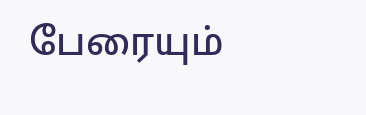பேரையும்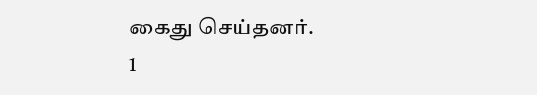கைது செய்தனர்.
1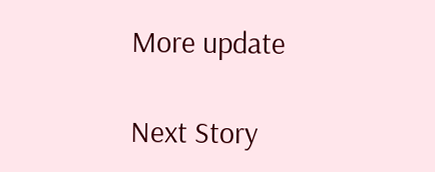More update

Next Story